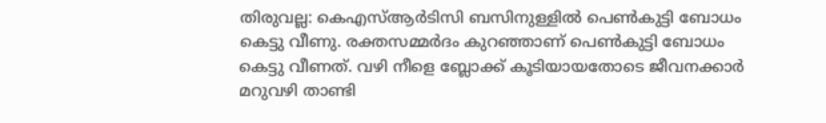തിരുവല്ല: കെഎസ്ആർടിസി ബസിനുള്ളിൽ പെൺകുട്ടി ബോധം കെട്ടു വീണു. രക്തസമ്മർദം കുറഞ്ഞാണ് പെൺകുട്ടി ബോധം കെട്ടു വീണത്. വഴി നീളെ ബ്ലോക്ക് കൂടിയായതോടെ ജീവനക്കാർ മറുവഴി താണ്ടി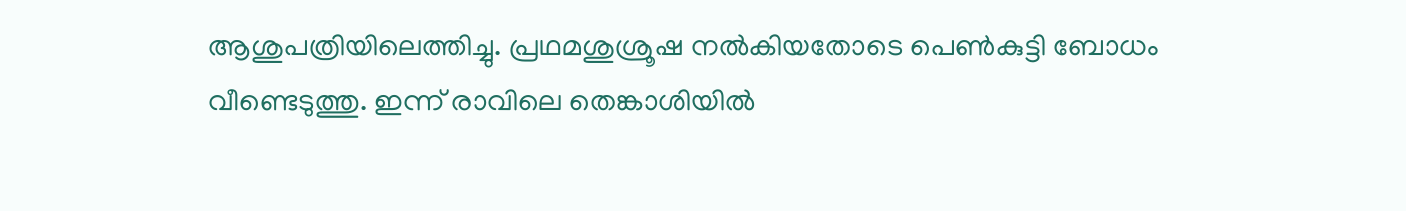ആശുപത്രിയിലെത്തിച്ചു. പ്രഥമശുശ്രൂഷ നൽകിയതോടെ പെൺകുട്ടി ബോധം വീണ്ടെടുത്തു. ഇന്ന് രാവിലെ തെങ്കാശിയിൽ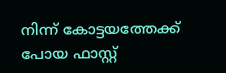നിന്ന് കോട്ടയത്തേക്ക് പോയ ഫാസ്റ്റ്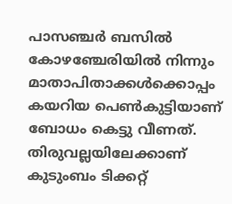പാസഞ്ചർ ബസിൽ കോഴഞ്ചേരിയിൽ നിന്നും മാതാപിതാക്കൾക്കൊപ്പം കയറിയ പെൺകുട്ടിയാണ് ബോധം കെട്ടു വീണത്. തിരുവല്ലയിലേക്കാണ് കുടുംബം ടിക്കറ്റ്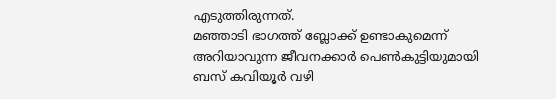എടുത്തിരുന്നത്.
മഞ്ഞാടി ഭാഗത്ത് ബ്ലോക്ക് ഉണ്ടാകുമെന്ന് അറിയാവുന്ന ജീവനക്കാർ പെൺകുട്ടിയുമായി ബസ് കവിയൂർ വഴി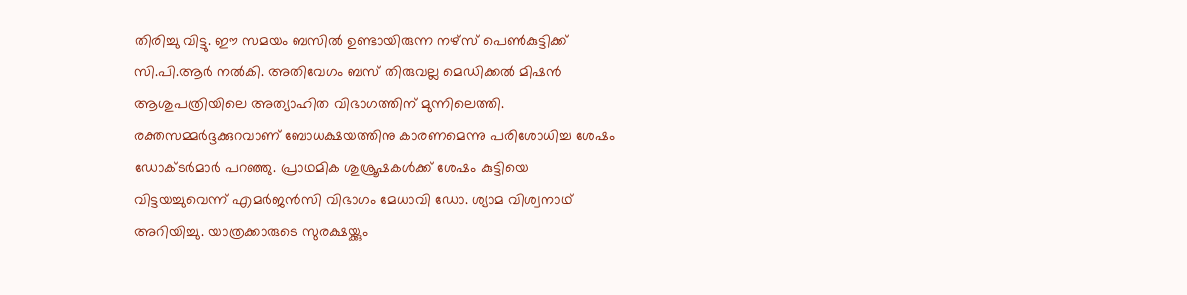തിരിച്ചു വിട്ടു. ഈ സമയം ബസിൽ ഉണ്ടായിരുന്ന നഴ്സ് പെൺകുട്ടിക്ക് സി.പി.ആർ നൽകി. അതിവേഗം ബസ് തിരുവല്ല മെഡിക്കൽ മിഷൻ ആശുപത്രിയിലെ അത്യാഹിത വിഭാഗത്തിന് മുന്നിലെത്തി.
രക്തസമ്മർദ്ദക്കുറവാണ് ബോധക്ഷയത്തിനു കാരണമെന്നു പരിശോധിച്ച ശേഷം ഡോക്ടർമാർ പറഞ്ഞു. പ്രാഥമിക ശുശ്രൂഷകൾക്ക് ശേഷം കുട്ടിയെ വിട്ടയച്ചുവെന്ന് എമർജൻസി വിഭാഗം മേധാവി ഡോ. ശ്യാമ വിശ്വനാഥ് അറിയിച്ചു. യാത്രക്കാരുടെ സുരക്ഷയ്ക്കും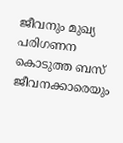ജീവനും മുഖ്യ പരിഗണന കൊടുത്ത ബസ് ജീവനക്കാരെയും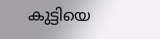കുട്ടിയെ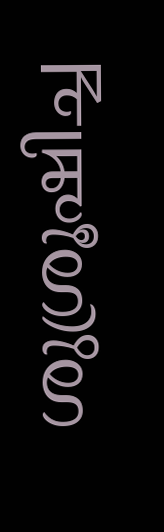ശുശ്രൂഷിച്ച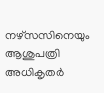നഴ്സസിനെയും ആശുപത്രി അധികൃതർ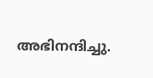അഭിനന്ദിച്ചു.